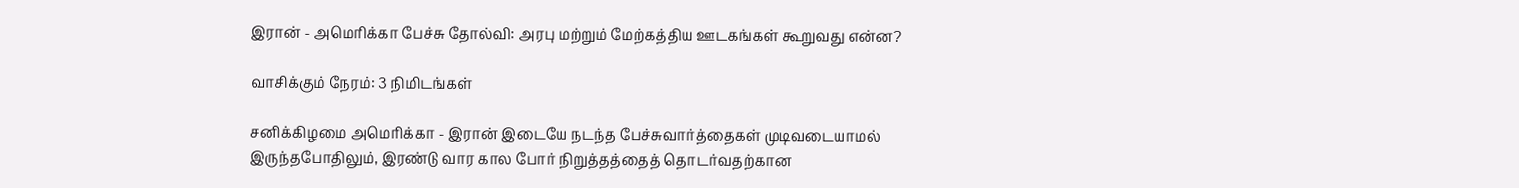இரான் - அமெரிக்கா பேச்சு தோல்வி: அரபு மற்றும் மேற்கத்திய ஊடகங்கள் கூறுவது என்ன?

வாசிக்கும் நேரம்: 3 நிமிடங்கள்

சனிக்கிழமை அமெரிக்கா - இரான் இடையே நடந்த பேச்சுவார்த்தைகள் முடிவடையாமல் இருந்தபோதிலும், இரண்டு வார கால போர் நிறுத்தத்தைத் தொடர்வதற்கான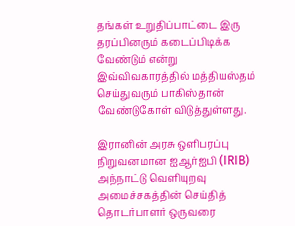தங்கள் உறுதிப்பாட்டை இரு தரப்பினரும் கடைப்பிடிக்க வேண்டும் என்று இவ்விவகாரத்தில் மத்தியஸ்தம் செய்துவரும் பாகிஸ்தான் வேண்டுகோள் விடுத்துள்ளது.

இரானின் அரசு ஒளிபரப்பு நிறுவனமான ஐஆர்ஐபி (IRIB) அந்நாட்டு வெளியுறவு அமைச்சகத்தின் செய்தித் தொடர்பாளர் ஒருவரை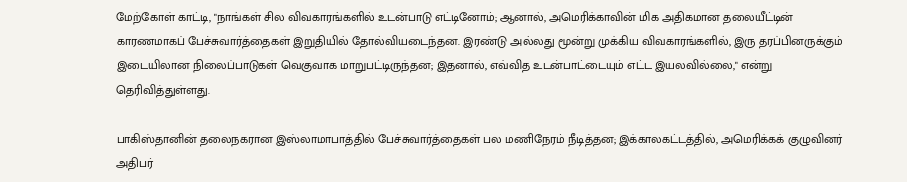மேற்கோள் காட்டி, "நாங்கள் சில விவகாரங்களில் உடன்பாடு எட்டினோம்; ஆனால், அமெரிக்காவின் மிக அதிகமான தலையீட்டின் காரணமாகப் பேச்சுவார்த்தைகள் இறுதியில் தோல்வியடைந்தன. இரண்டு அல்லது மூன்று முக்கிய விவகாரங்களில், இரு தரப்பினருக்கும் இடையிலான நிலைப்பாடுகள் வெகுவாக மாறுபட்டிருந்தன; இதனால், எவ்வித உடன்பாட்டையும் எட்ட இயலவில்லை," என்று தெரிவித்துள்ளது.

பாகிஸ்தானின் தலைநகரான இஸ்லாமாபாத்தில் பேச்சுவார்த்தைகள் பல மணிநேரம் நீடித்தன; இக்காலகட்டத்தில், அமெரிக்கக் குழுவினர் அதிபர்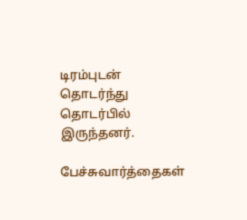டிரம்புடன் தொடர்ந்து தொடர்பில் இருந்தனர்.

பேச்சுவார்த்தைகள்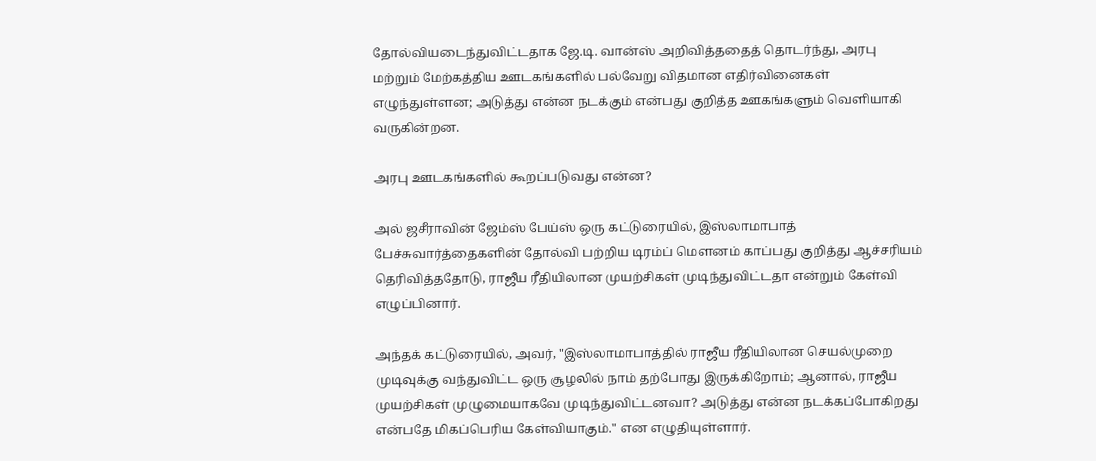தோல்வியடைந்துவிட்டதாக ஜே.டி. வான்ஸ் அறிவித்ததைத் தொடர்ந்து, அரபு மற்றும் மேற்கத்திய ஊடகங்களில் பல்வேறு விதமான எதிர்வினைகள் எழுந்துள்ளன; அடுத்து என்ன நடக்கும் என்பது குறித்த ஊகங்களும் வெளியாகி வருகின்றன.

அரபு ஊடகங்களில் கூறப்படுவது என்ன?

அல் ஜசீராவின் ஜேம்ஸ் பேய்ஸ் ஒரு கட்டுரையில், இஸ்லாமாபாத் பேச்சுவார்த்தைகளின் தோல்வி பற்றிய டிரம்ப் மௌனம் காப்பது குறித்து ஆச்சரியம் தெரிவித்ததோடு, ராஜீய ரீதியிலான முயற்சிகள் முடிந்துவிட்டதா என்றும் கேள்வி எழுப்பினார்.

அந்தக் கட்டுரையில், அவர், "இஸ்லாமாபாத்தில் ராஜீய ரீதியிலான செயல்முறை முடிவுக்கு வந்துவிட்ட ஒரு சூழலில் நாம் தற்போது இருக்கிறோம்; ஆனால், ராஜீய முயற்சிகள் முழுமையாகவே முடிந்துவிட்டனவா? அடுத்து என்ன நடக்கப்போகிறது என்பதே மிகப்பெரிய கேள்வியாகும்." என எழுதியுள்ளார்.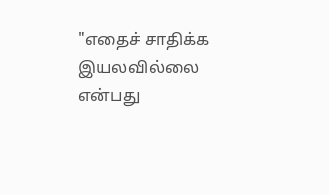"எதைச் சாதிக்க இயலவில்லை என்பது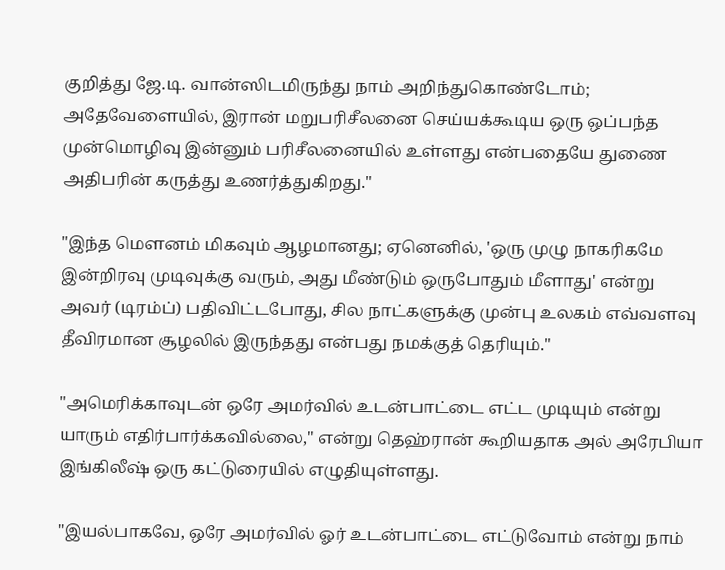குறித்து ஜே.டி. வான்ஸிடமிருந்து நாம் அறிந்துகொண்டோம்; அதேவேளையில், இரான் மறுபரிசீலனை செய்யக்கூடிய ஒரு ஒப்பந்த முன்மொழிவு இன்னும் பரிசீலனையில் உள்ளது என்பதையே துணை அதிபரின் கருத்து உணர்த்துகிறது."

"இந்த மௌனம் மிகவும் ஆழமானது; ஏனெனில், 'ஒரு முழு நாகரிகமே இன்றிரவு முடிவுக்கு வரும், அது மீண்டும் ஒருபோதும் மீளாது' என்று அவர் (டிரம்ப்) பதிவிட்டபோது, சில நாட்களுக்கு முன்பு உலகம் எவ்வளவு தீவிரமான சூழலில் இருந்தது என்பது நமக்குத் தெரியும்."

"அமெரிக்காவுடன் ஒரே அமர்வில் உடன்பாட்டை எட்ட முடியும் என்று யாரும் எதிர்பார்க்கவில்லை," என்று தெஹ்ரான் கூறியதாக அல் அரேபியா இங்கிலீஷ் ஒரு கட்டுரையில் எழுதியுள்ளது.

"இயல்பாகவே, ஒரே அமர்வில் ஓர் உடன்பாட்டை எட்டுவோம் என்று நாம்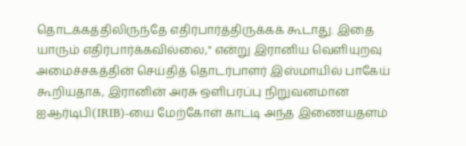தொடக்கத்திலிருந்தே எதிர்பார்த்திருக்கக் கூடாது. இதை யாரும் எதிர்பார்க்கவில்லை," என்று இரானிய வெளியுறவு அமைச்சகத்தின் செய்தித் தொடர்பாளர் இஸ்மாயில் பாகேய் கூறியதாக, இரானின் அரசு ஒளிபரப்பு நிறுவனமான ஐஆர்டிபி(IRIB)-யை மேற்கோள் காட்டி அந்த இணையதளம்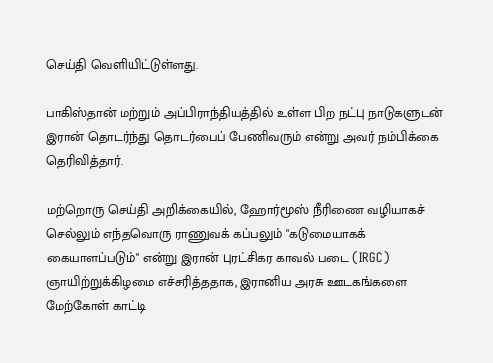செய்தி வெளியிட்டுள்ளது.

பாகிஸ்தான் மற்றும் அப்பிராந்தியத்தில் உள்ள பிற நட்பு நாடுகளுடன் இரான் தொடர்ந்து தொடர்பைப் பேணிவரும் என்று அவர் நம்பிக்கை தெரிவித்தார்.

மற்றொரு செய்தி அறிக்கையில், ஹோர்மூஸ் நீரிணை வழியாகச் செல்லும் எந்தவொரு ராணுவக் கப்பலும் "கடுமையாகக் கையாளப்படும்" என்று இரான் புரட்சிகர காவல் படை (IRGC) ஞாயிற்றுக்கிழமை எச்சரித்ததாக, இரானிய அரசு ஊடகங்களை மேற்கோள் காட்டி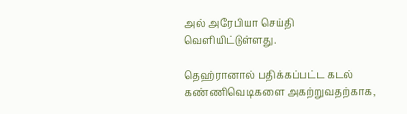அல் அரேபியா செய்தி வெளியிட்டுள்ளது.

தெஹ்ரானால் பதிக்கப்பட்ட கடல் கண்ணிவெடிகளை அகற்றுவதற்காக,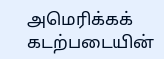அமெரிக்கக் கடற்படையின்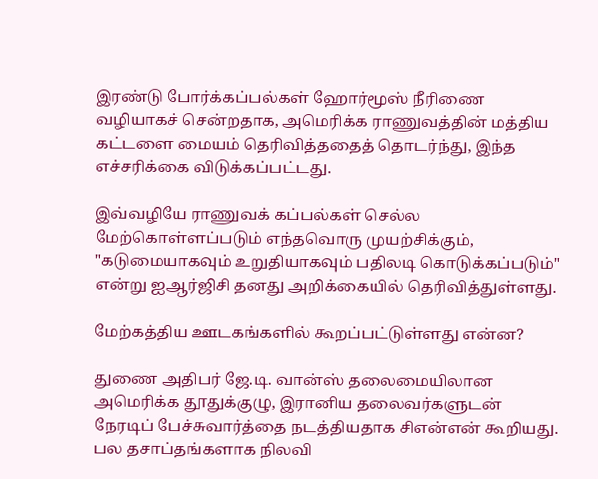இரண்டு போர்க்கப்பல்கள் ஹோர்மூஸ் நீரிணை வழியாகச் சென்றதாக, அமெரிக்க ராணுவத்தின் மத்திய கட்டளை மையம் தெரிவித்ததைத் தொடர்ந்து, இந்த எச்சரிக்கை விடுக்கப்பட்டது.

இவ்வழியே ராணுவக் கப்பல்கள் செல்ல மேற்கொள்ளப்படும் எந்தவொரு முயற்சிக்கும், "கடுமையாகவும் உறுதியாகவும் பதிலடி கொடுக்கப்படும்" என்று ஐஆர்ஜிசி தனது அறிக்கையில் தெரிவித்துள்ளது.

மேற்கத்திய ஊடகங்களில் கூறப்பட்டுள்ளது என்ன?

துணை அதிபர் ஜே.டி. வான்ஸ் தலைமையிலான அமெரிக்க தூதுக்குழு, இரானிய தலைவர்களுடன் நேரடிப் பேச்சுவார்த்தை நடத்தியதாக சிஎன்என் கூறியது. பல தசாப்தங்களாக நிலவி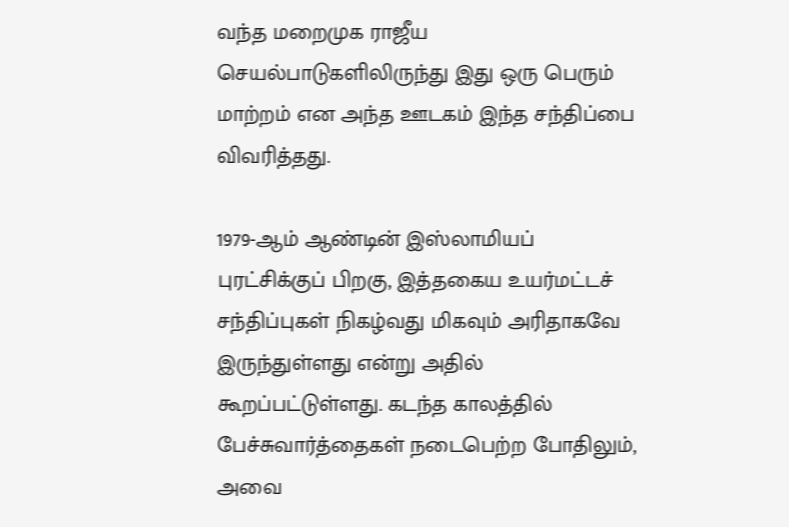வந்த மறைமுக ராஜீய செயல்பாடுகளிலிருந்து இது ஒரு பெரும் மாற்றம் என அந்த ஊடகம் இந்த சந்திப்பை விவரித்தது.

1979-ஆம் ஆண்டின் இஸ்லாமியப் புரட்சிக்குப் பிறகு, இத்தகைய உயர்மட்டச் சந்திப்புகள் நிகழ்வது மிகவும் அரிதாகவே இருந்துள்ளது என்று அதில் கூறப்பட்டுள்ளது. கடந்த காலத்தில் பேச்சுவார்த்தைகள் நடைபெற்ற போதிலும், அவை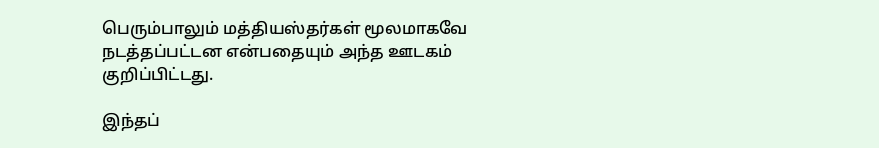பெரும்பாலும் மத்தியஸ்தர்கள் மூலமாகவே நடத்தப்பட்டன என்பதையும் அந்த ஊடகம் குறிப்பிட்டது.

இந்தப்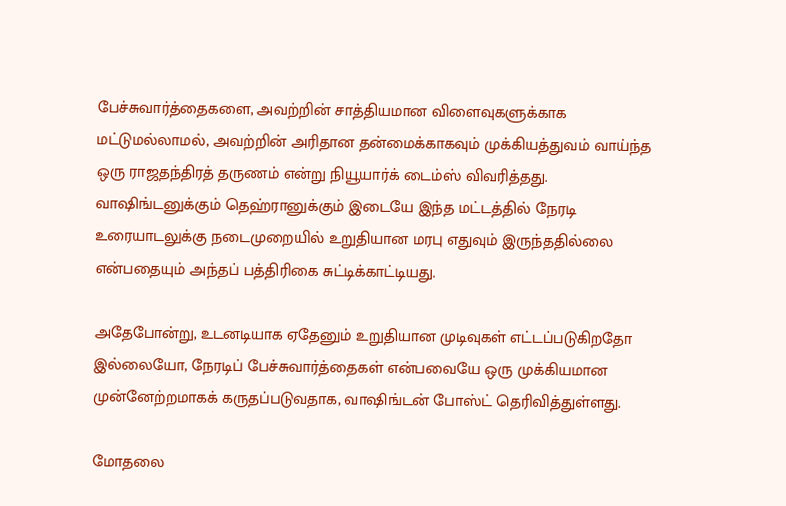பேச்சுவார்த்தைகளை, அவற்றின் சாத்தியமான விளைவுகளுக்காக மட்டுமல்லாமல், அவற்றின் அரிதான தன்மைக்காகவும் முக்கியத்துவம் வாய்ந்த ஒரு ராஜதந்திரத் தருணம் என்று நியூயார்க் டைம்ஸ் விவரித்தது. வாஷிங்டனுக்கும் தெஹ்ரானுக்கும் இடையே இந்த மட்டத்தில் நேரடி உரையாடலுக்கு நடைமுறையில் உறுதியான மரபு எதுவும் இருந்ததில்லை என்பதையும் அந்தப் பத்திரிகை சுட்டிக்காட்டியது.

அதேபோன்று, உடனடியாக ஏதேனும் உறுதியான முடிவுகள் எட்டப்படுகிறதோ இல்லையோ, நேரடிப் பேச்சுவார்த்தைகள் என்பவையே ஒரு முக்கியமான முன்னேற்றமாகக் கருதப்படுவதாக, வாஷிங்டன் போஸ்ட் தெரிவித்துள்ளது.

மோதலை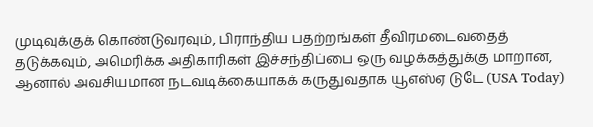முடிவுக்குக் கொண்டுவரவும், பிராந்திய பதற்றங்கள் தீவிரமடைவதைத் தடுக்கவும், அமெரிக்க அதிகாரிகள் இச்சந்திப்பை ஒரு வழக்கத்துக்கு மாறான, ஆனால் அவசியமான நடவடிக்கையாகக் கருதுவதாக யூஎஸ்ஏ டுடே (USA Today)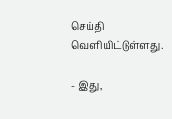செய்தி வெளியிட்டுள்ளது.

- இது,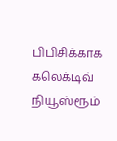பிபிசிக்காக கலெக்டிவ் நியூஸ்ரூம்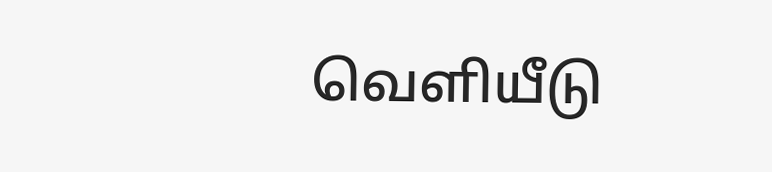வெளியீடு